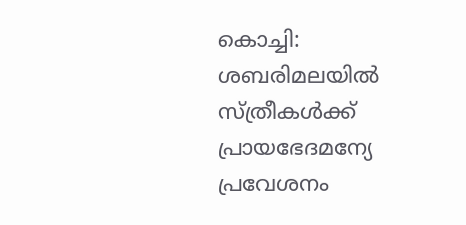കൊച്ചി: ശബരിമലയിൽ സ്ത്രീകൾക്ക് പ്രായഭേദമന്യേ പ്രവേശനം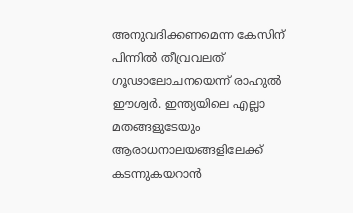അനുവദിക്കണമെന്ന കേസിന് പിന്നിൽ തീവ്രവലത് ഗൂഢാലോചനയെന്ന് രാഹുൽ ഈശ്വർ. ഇന്ത്യയിലെ എല്ലാ മതങ്ങളുടേയും ആരാധനാലയങ്ങളിലേക്ക് കടന്നുകയറാൻ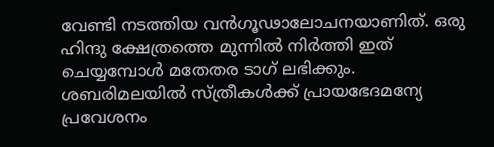വേണ്ടി നടത്തിയ വൻഗൂഢാലോചനയാണിത്. ഒരു ഹിന്ദു ക്ഷേത്രത്തെ മുന്നിൽ നിർത്തി ഇത് ചെയ്യമ്പോൾ മതേതര ടാഗ് ലഭിക്കും. ശബരിമലയിൽ സ്ത്രീകൾക്ക് പ്രായഭേദമന്യേ പ്രവേശനം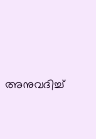അനുവദിച്ച്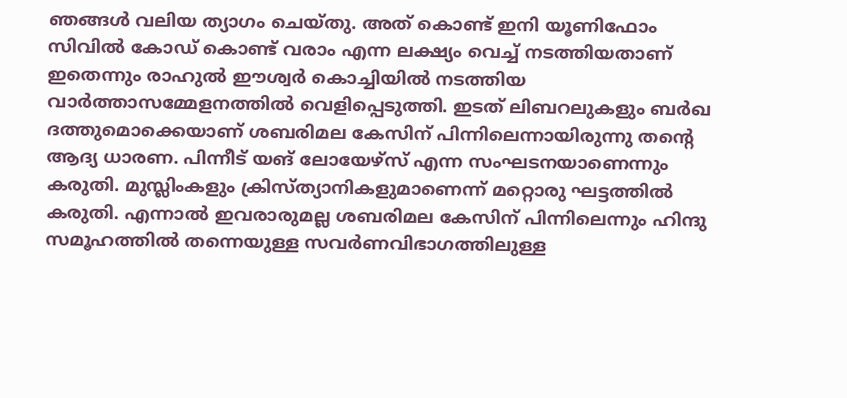ഞങ്ങൾ വലിയ ത്യാഗം ചെയ്തു. അത് കൊണ്ട് ഇനി യൂണിഫോം സിവിൽ കോഡ് കൊണ്ട് വരാം എന്ന ലക്ഷ്യം വെച്ച് നടത്തിയതാണ് ഇതെന്നും രാഹുൽ ഈശ്വർ കൊച്ചിയിൽ നടത്തിയ വാർത്താസമ്മേളനത്തിൽ വെളിപ്പെടുത്തി. ഇടത് ലിബറലുകളും ബർഖ ദത്തുമൊക്കെയാണ് ശബരിമല കേസിന് പിന്നിലെന്നായിരുന്നു തന്റെ ആദ്യ ധാരണ. പിന്നീട് യങ് ലോയേഴ്സ് എന്ന സംഘടനയാണെന്നും കരുതി. മുസ്ലിംകളും ക്രിസ്ത്യാനികളുമാണെന്ന് മറ്റൊരു ഘട്ടത്തിൽ കരുതി. എന്നാൽ ഇവരാരുമല്ല ശബരിമല കേസിന് പിന്നിലെന്നും ഹിന്ദു സമൂഹത്തിൽ തന്നെയുള്ള സവർണവിഭാഗത്തിലുള്ള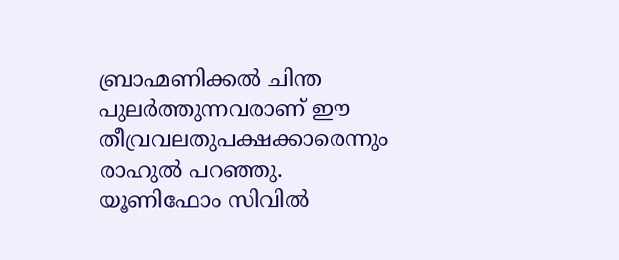ബ്രാഹ്മണിക്കൽ ചിന്ത പുലർത്തുന്നവരാണ് ഈ തീവ്രവലതുപക്ഷക്കാരെന്നും രാഹുൽ പറഞ്ഞു. യൂണിഫോം സിവിൽ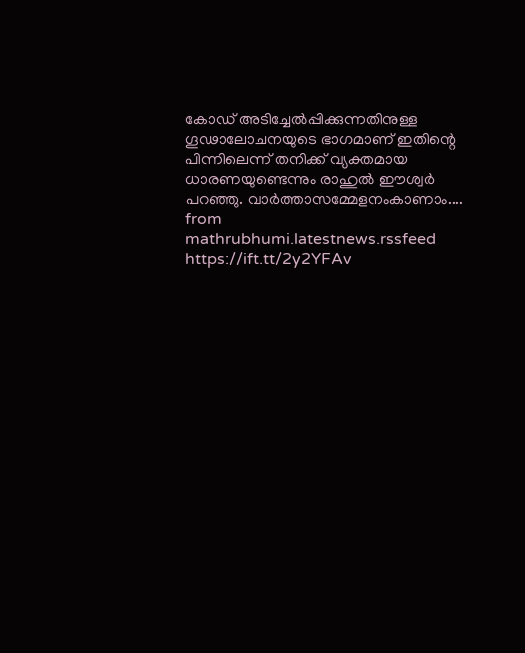കോഡ് അടിച്ചേൽപ്പിക്കുന്നതിനുള്ള ഗൂഢാലോചനയുടെ ഭാഗമാണ് ഇതിന്റെ പിന്നിലെന്ന് തനിക്ക് വ്യക്തമായ ധാരണയുണ്ടെന്നും രാഹുൽ ഈശ്വർ പറഞ്ഞു. വാർത്താസമ്മേളനംകാണാം....
from mathrubhumi.latestnews.rssfeed https://ift.tt/2y2YFAv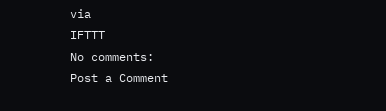via
IFTTT
No comments:
Post a Comment